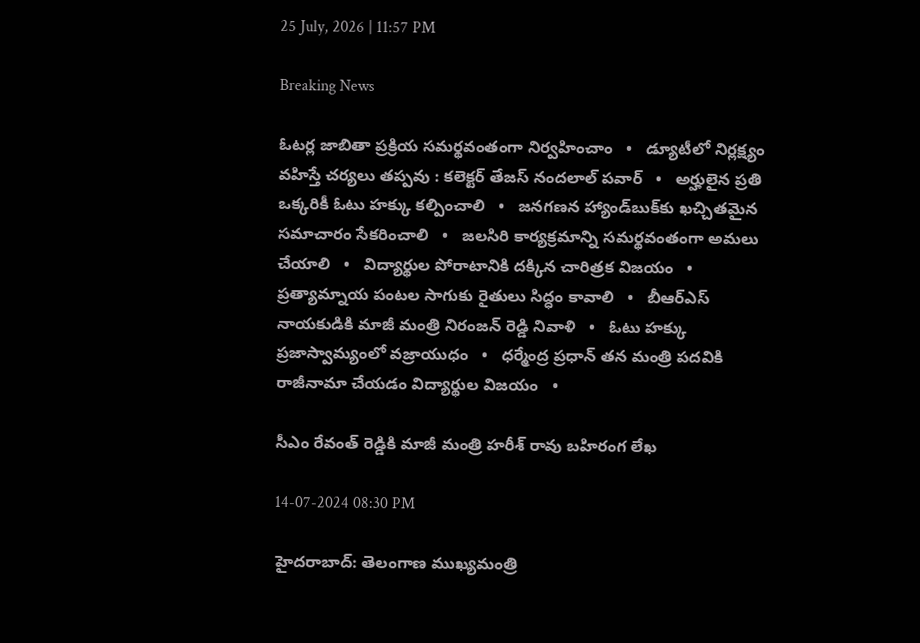25 July, 2026 | 11:57 PM

Breaking News

ఓటర్ల జాబితా ప్రక్రియ సమర్థవంతంగా నిర్వహించాం   •   డ్యూటీలో నిర్లక్ష్యం వహిస్తే చర్యలు తప్పవు : కలెక్టర్ తేజస్ నందలాల్ పవార్   •   అర్హులైన ప్రతి ఒక్కరికీ ఓటు హక్కు కల్పించాలి   •   జనగణన హ్యాండ్‌బుక్‌కు ఖచ్చితమైన సమాచారం సేకరించాలి   •   జలసిరి కార్యక్రమాన్ని సమర్థవంతంగా అమలు చేయాలి   •   విద్యార్థుల పోరాటానికి దక్కిన చారిత్రక విజయం   •   ప్రత్యామ్నాయ పంటల సాగుకు రైతులు సిద్ధం కావాలి   •   బీఆర్ఎస్ నాయకుడికి మాజీ మంత్రి నిరంజన్ రెడ్డి నివాళి   •   ఓటు హక్కు ప్రజాస్వామ్యంలో వజ్రాయుధం   •   ధర్మేంద్ర ప్రధాన్ తన మంత్రి పదవికి రాజీనామా చేయడం విద్యార్థుల విజయం   •

సీఎం రేవంత్ రెడ్డికి మాజీ మంత్రి హరీశ్ రావు బహిరంగ లేఖ

14-07-2024 08:30 PM

హైదరాబాద్: తెలంగాణ ముఖ్యమంత్రి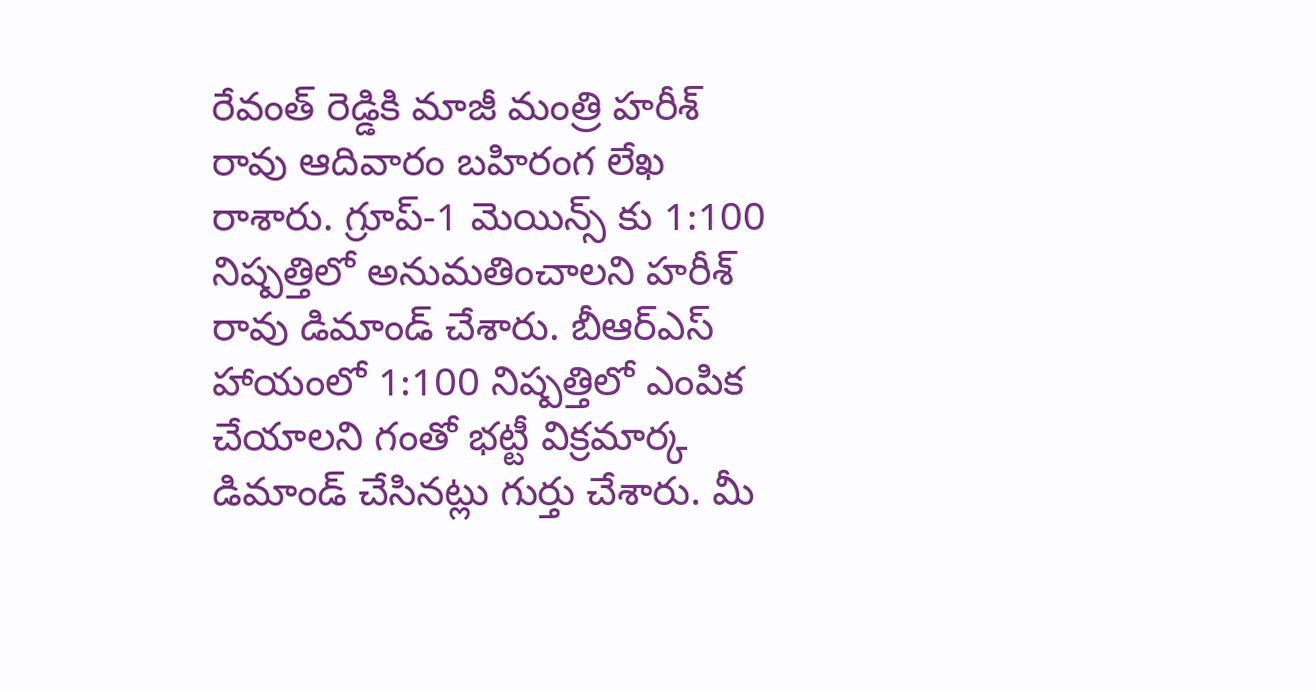రేవంత్ రెడ్డికి మాజీ మంత్రి హరీశ్ రావు ఆదివారం బహిరంగ లేఖ రాశారు. గ్రూప్-1 మెయిన్స్ కు 1:100 నిష్పత్తిలో అనుమతించాలని హరీశ్ రావు డిమాండ్ చేశారు. బీఆర్ఎస్ హాయంలో 1:100 నిష్పత్తిలో ఎంపిక చేయాలని గంతో భట్టీ విక్రమార్క డిమాండ్ చేసినట్లు గుర్తు చేశారు. మీ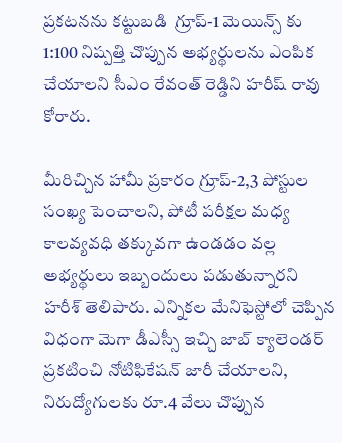ప్రకటనను కట్టుబడి  గ్రూప్-1 మెయిన్స్ కు 1:100 నిష్పత్తి చొప్పున అభ్యర్థులను ఎంపిక చేయాలని సీఎం రేవంత్ రెడ్డిని హరీష్ రావు కోరారు.

మీరిచ్చిన హామీ ప్రకారం గ్రూప్-2,3 పోస్టుల సంఖ్య పెంచాలని, పోటీ పరీక్షల మధ్య కాలవ్యవధి తక్కువగా ఉండడం వల్ల అభ్యర్థులు ఇబ్బందులు పడుతున్నారని హరీశ్ తెలిపారు. ఎన్నికల మేనిఫెస్టోలో చెప్పిన విధంగా మెగా డీఎస్సీ ఇచ్చి జాబ్ క్యాలెండర్ ప్రకటించి నోటిఫికేషన్ జారీ చేయాలని, నిరుద్యోగులకు రూ.4 వేలు చొప్పున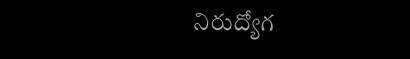నిరుద్యోగ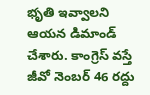భృతి ఇవ్వాలని ఆయన డిమాండ్ చేశారు. కాంగ్రెస్ వస్తే జీవో నెంబర్ 46 రద్దు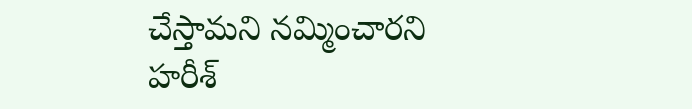చేస్తామని నమ్మించారని హరీశ్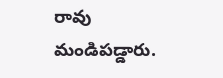రావు మండిపడ్డారు.